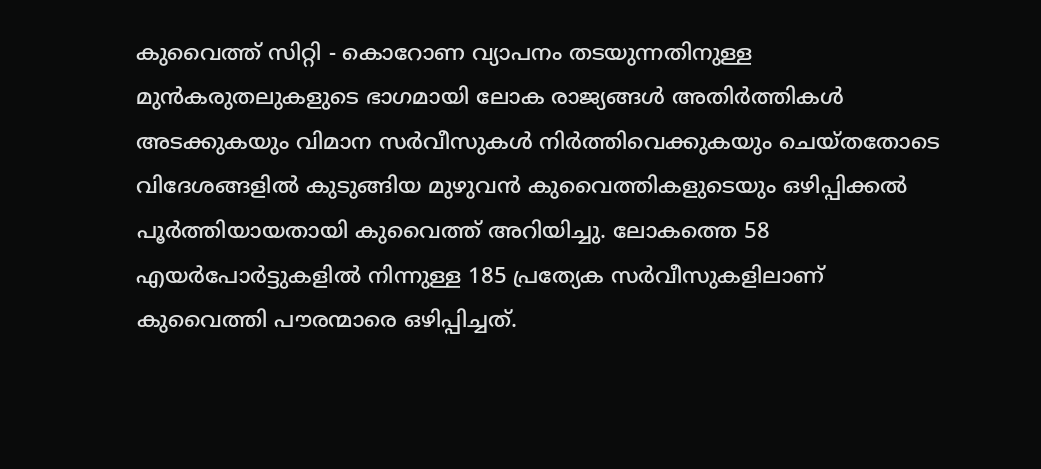കുവൈത്ത് സിറ്റി - കൊറോണ വ്യാപനം തടയുന്നതിനുള്ള മുൻകരുതലുകളുടെ ഭാഗമായി ലോക രാജ്യങ്ങൾ അതിർത്തികൾ അടക്കുകയും വിമാന സർവീസുകൾ നിർത്തിവെക്കുകയും ചെയ്തതോടെ വിദേശങ്ങളിൽ കുടുങ്ങിയ മുഴുവൻ കുവൈത്തികളുടെയും ഒഴിപ്പിക്കൽ പൂർത്തിയായതായി കുവൈത്ത് അറിയിച്ചു. ലോകത്തെ 58 എയർപോർട്ടുകളിൽ നിന്നുള്ള 185 പ്രത്യേക സർവീസുകളിലാണ് കുവൈത്തി പൗരന്മാരെ ഒഴിപ്പിച്ചത്.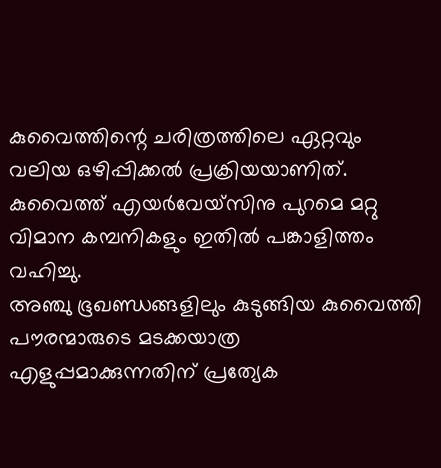കുവൈത്തിന്റെ ചരിത്രത്തിലെ ഏറ്റവും വലിയ ഒഴിപ്പിക്കൽ പ്രക്രിയയാണിത്. കുവൈത്ത് എയർവേയ്സിനു പുറമെ മറ്റു വിമാന കമ്പനികളും ഇതിൽ പങ്കാളിത്തം വഹിച്ചു.
അഞ്ചു ഭൂഖണ്ഡങ്ങളിലും കുടുങ്ങിയ കുവൈത്തി പൗരന്മാരുടെ മടക്കയാത്ര എളുപ്പമാക്കുന്നതിന് പ്രത്യേക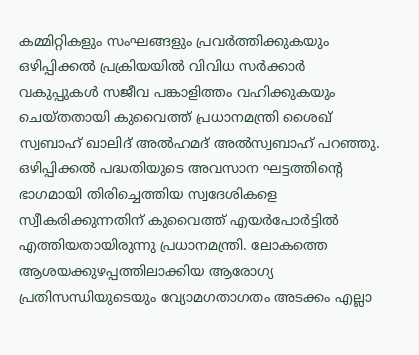കമ്മിറ്റികളും സംഘങ്ങളും പ്രവർത്തിക്കുകയും ഒഴിപ്പിക്കൽ പ്രക്രിയയിൽ വിവിധ സർക്കാർ വകുപ്പുകൾ സജീവ പങ്കാളിത്തം വഹിക്കുകയും ചെയ്തതായി കുവൈത്ത് പ്രധാനമന്ത്രി ശൈഖ് സ്വബാഹ് ഖാലിദ് അൽഹമദ് അൽസ്വബാഹ് പറഞ്ഞു. ഒഴിപ്പിക്കൽ പദ്ധതിയുടെ അവസാന ഘട്ടത്തിന്റെ ഭാഗമായി തിരിച്ചെത്തിയ സ്വദേശികളെ സ്വീകരിക്കുന്നതിന് കുവൈത്ത് എയർപോർട്ടിൽ എത്തിയതായിരുന്നു പ്രധാനമന്ത്രി. ലോകത്തെ ആശയക്കുഴപ്പത്തിലാക്കിയ ആരോഗ്യ പ്രതിസന്ധിയുടെയും വ്യോമഗതാഗതം അടക്കം എല്ലാ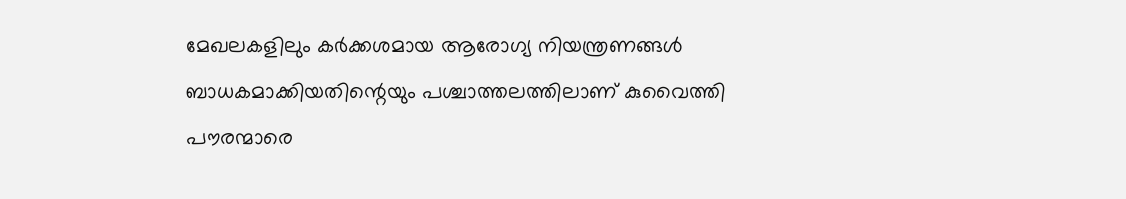മേഖലകളിലും കർക്കശമായ ആരോഗ്യ നിയന്ത്രണങ്ങൾ ബാധകമാക്കിയതിന്റെയും പശ്ചാത്തലത്തിലാണ് കുവൈത്തി പൗരന്മാരെ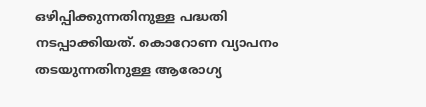ഒഴിപ്പിക്കുന്നതിനുള്ള പദ്ധതി നടപ്പാക്കിയത്. കൊറോണ വ്യാപനം തടയുന്നതിനുള്ള ആരോഗ്യ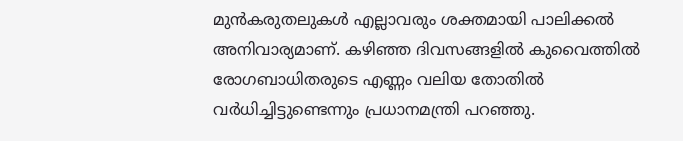മുൻകരുതലുകൾ എല്ലാവരും ശക്തമായി പാലിക്കൽ അനിവാര്യമാണ്. കഴിഞ്ഞ ദിവസങ്ങളിൽ കുവൈത്തിൽ രോഗബാധിതരുടെ എണ്ണം വലിയ തോതിൽ വർധിച്ചിട്ടുണ്ടെന്നും പ്രധാനമന്ത്രി പറഞ്ഞു.